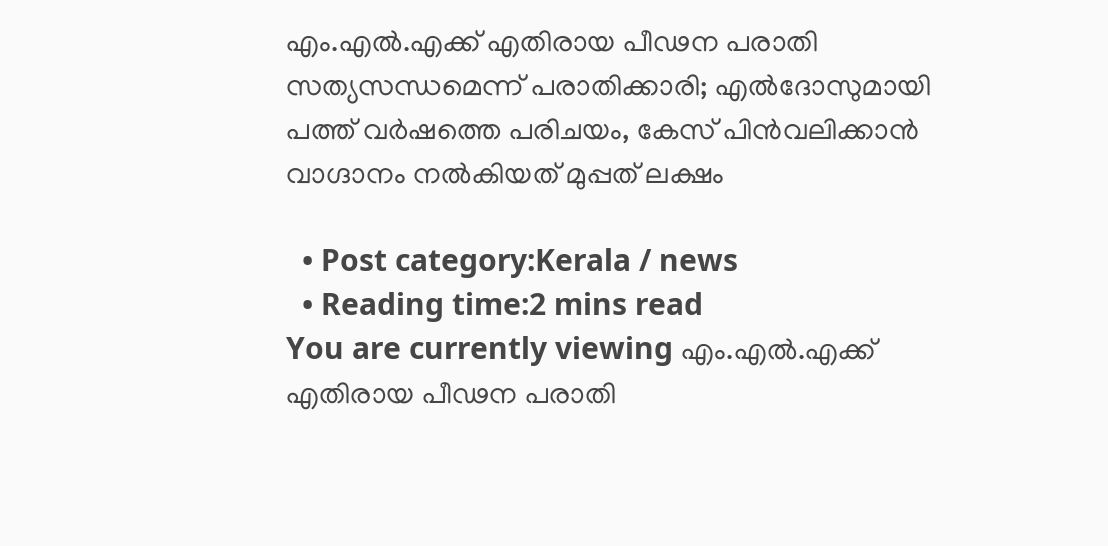എം.എല്‍.എക്ക് എതിരായ പീഢന പരാതി സത്യസന്ധമെന്ന് പരാതിക്കാരി; എല്‍ദോസുമായി പത്ത് വര്‍ഷത്തെ പരിചയം, കേസ് പിന്‍വലിക്കാന്‍ വാഗ്ദാനം നല്‍കിയത് മുപ്പത് ലക്ഷം

  • Post category:Kerala / news
  • Reading time:2 mins read
You are currently viewing എം.എല്‍.എക്ക് എതിരായ പീഢന പരാതി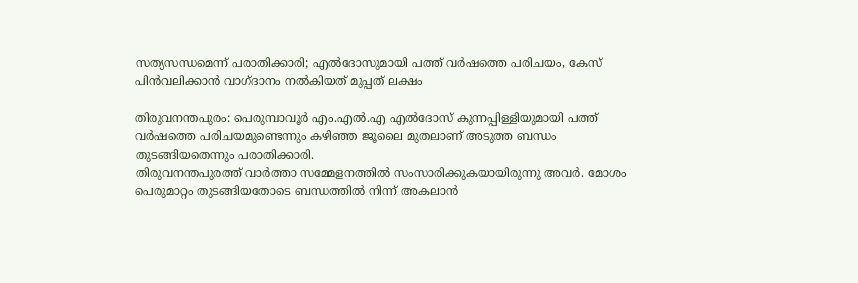സത്യസന്ധമെന്ന് പരാതിക്കാരി; എല്‍ദോസുമായി പത്ത് വര്‍ഷത്തെ പരിചയം, കേസ് പിന്‍വലിക്കാന്‍ വാഗ്ദാനം നല്‍കിയത് മുപ്പത് ലക്ഷം

തിരുവനന്തപുരം: പെരുമ്പാവൂര്‍ എം.എല്‍.എ എല്‍ദോസ് കുന്നപ്പിള്ളിയുമായി പത്ത് വര്‍ഷത്തെ പരിചയമുണ്ടെന്നും കഴിഞ്ഞ ജൂലൈ മുതലാണ് അടുത്ത ബന്ധം തുടങ്ങിയതെന്നും പരാതിക്കാരി.
തിരുവനന്തപുരത്ത് വാര്‍ത്താ സമ്മേളനത്തില്‍ സംസാരിക്കുകയായിരുന്നു അവര്‍. മോശം പെരുമാറ്റം തുടങ്ങിയതോടെ ബന്ധത്തില്‍ നിന്ന് അകലാന്‍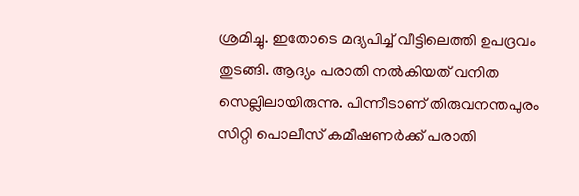ശ്രമിച്ചു. ഇതോടെ മദ്യപിച്ച്‌ വീട്ടിലെത്തി ഉപദ്രവം തുടങ്ങി. ആദ്യം പരാതി നല്‍കിയത് വനിത സെല്ലിലായിരുന്നു. പിന്നീടാണ് തിരുവനന്തപുരം സിറ്റി പൊലീസ് കമീഷണര്‍ക്ക് പരാതി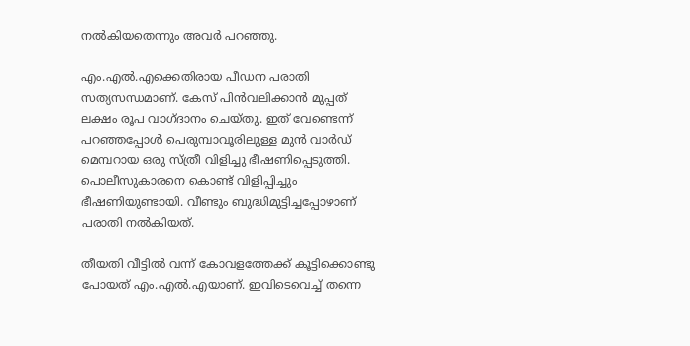നല്‍കിയതെന്നും അവര്‍ പറഞ്ഞു.

എം.എല്‍.എക്കെതിരായ പീഡന പരാതി സത്യസന്ധമാണ്. കേസ് പിന്‍വലിക്കാന്‍ മുപ്പത് ലക്ഷം രൂപ വാഗ്ദാനം ചെയ്തു. ഇത് വേണ്ടെന്ന് പറഞ്ഞപ്പോള്‍ പെരുമ്പാവൂരിലുള്ള മുന്‍ വാര്‍ഡ് മെമ്പറായ ഒരു സ്ത്രീ വിളിച്ചു ഭീഷണിപ്പെടുത്തി. പൊലീസുകാരനെ കൊണ്ട് വിളിപ്പിച്ചും ഭീഷണിയുണ്ടായി. വീണ്ടും ബുദ്ധിമുട്ടിച്ചപ്പോഴാണ് പരാതി നല്‍കിയത്.

തീയതി വീട്ടില്‍ വന്ന് കോവളത്തേക്ക് കൂട്ടിക്കൊണ്ടു പോയത് എം.എല്‍.എയാണ്. ഇവിടെവെച്ച്‌ തന്നെ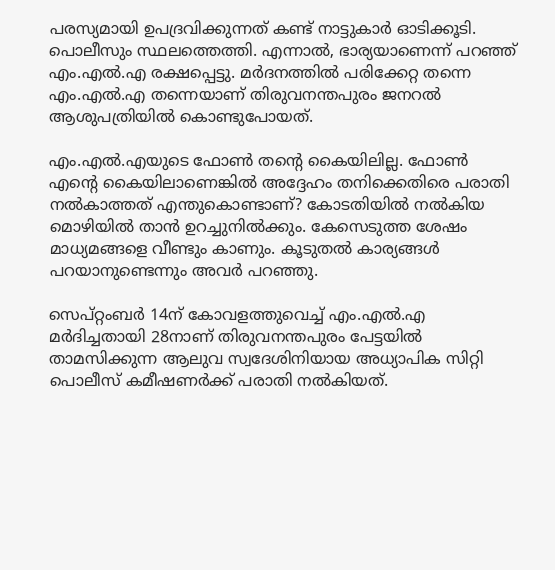പരസ്യമായി ഉപദ്രവിക്കുന്നത് കണ്ട് നാട്ടുകാര്‍ ഓടിക്കൂടി. പൊലീസും സ്ഥലത്തെത്തി. എന്നാല്‍, ഭാര്യയാണെന്ന് പറഞ്ഞ് എം.എല്‍.എ രക്ഷപ്പെട്ടു. മര്‍ദനത്തില്‍ പരിക്കേറ്റ തന്നെ എം.എല്‍.എ തന്നെയാണ് തിരുവനന്തപുരം ജനറല്‍ ആശുപത്രിയില്‍ കൊണ്ടുപോയത്.

എം.എല്‍.എയുടെ ഫോണ്‍ തൻ്റെ കൈയിലില്ല. ഫോണ്‍ എൻ്റെ കൈയിലാണെങ്കില്‍ അദ്ദേഹം തനിക്കെതിരെ പരാതി നല്‍കാത്തത് എന്തുകൊണ്ടാണ്? കോടതിയില്‍ നല്‍കിയ മൊഴിയില്‍ താന്‍ ഉറച്ചുനില്‍ക്കും. കേസെടുത്ത ശേഷം മാധ്യമങ്ങളെ വീണ്ടും കാണും. കൂടുതല്‍ കാര്യങ്ങള്‍ പറയാനുണ്ടെന്നും അവര്‍ പറഞ്ഞു.

സെപ്റ്റംബര്‍ 14ന് കോവളത്തുവെച്ച്‌ എം.എല്‍.എ മര്‍ദിച്ചതായി 28നാണ് തിരുവനന്തപുരം പേട്ടയില്‍ താമസിക്കുന്ന ആലുവ സ്വദേശിനിയായ അധ്യാപിക സിറ്റി പൊലീസ് കമീഷണര്‍ക്ക് പരാതി നല്‍കിയത്.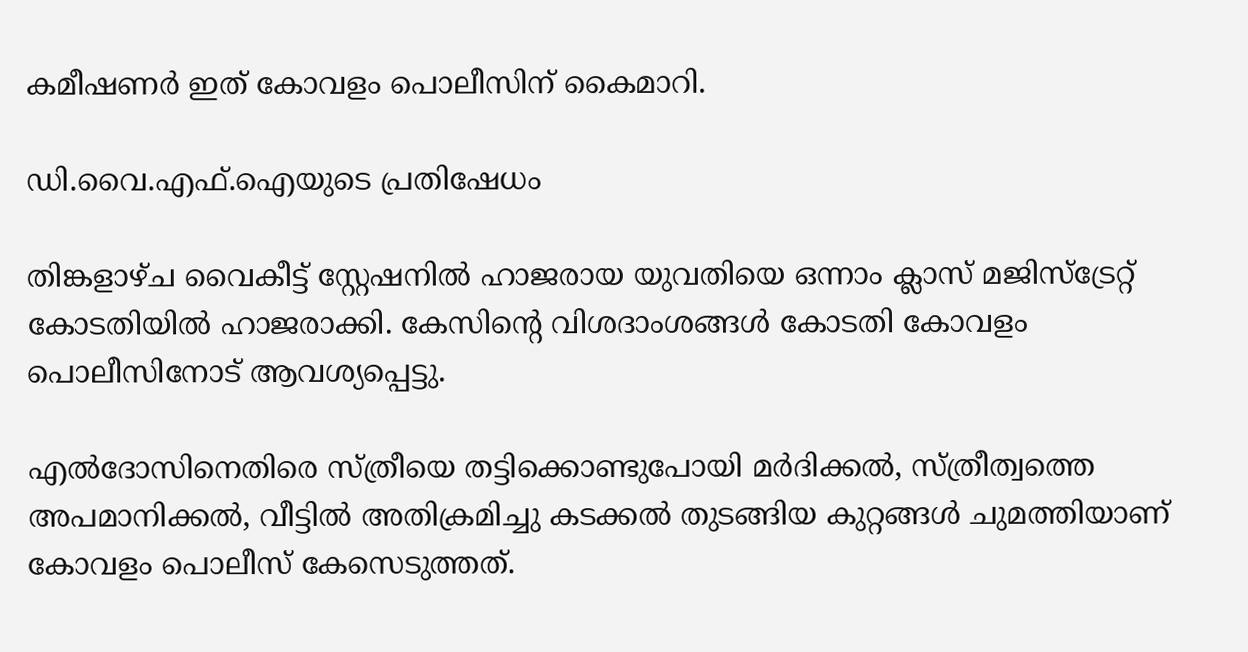കമീഷണര്‍ ഇത് കോവളം പൊലീസിന് കൈമാറി.

ഡി.വൈ.എഫ്.ഐയുടെ പ്രതിഷേധം

തിങ്കളാഴ്‌ച വൈകീട്ട് സ്റ്റേഷനില്‍ ഹാജരായ യുവതിയെ ഒന്നാം ക്ലാസ് മജിസ്ട്രേറ്റ് കോടതിയില്‍ ഹാജരാക്കി. കേസിൻ്റെ വിശദാംശങ്ങള്‍ കോടതി കോവളം പൊലീസിനോട് ആവശ്യപ്പെട്ടു.

എല്‍ദോസിനെതിരെ സ്ത്രീയെ തട്ടിക്കൊണ്ടുപോയി മര്‍ദിക്കല്‍, സ്ത്രീത്വത്തെ അപമാനിക്കല്‍, വീട്ടില്‍ അതിക്രമിച്ചു കടക്കല്‍ തുടങ്ങിയ കുറ്റങ്ങള്‍ ചുമത്തിയാണ് കോവളം പൊലീസ് കേസെടുത്തത്.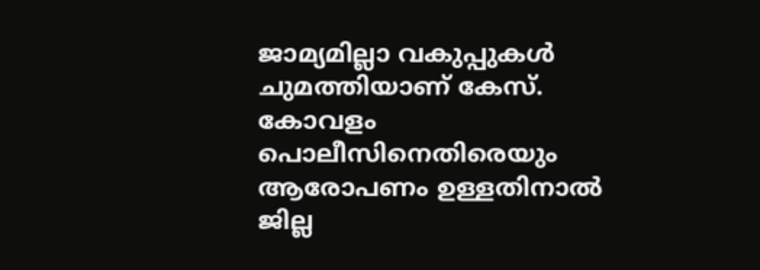ജാമ്യമില്ലാ വകുപ്പുകള്‍ ചുമത്തിയാണ് കേസ്. കോവളം പൊലീസിനെതിരെയും ആരോപണം ഉള്ളതിനാല്‍ ജില്ല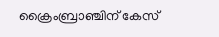ക്രൈംബ്രാഞ്ചിന് കേസ്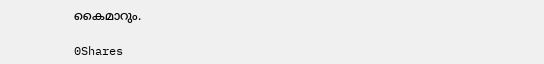കൈമാറും.

0Shares